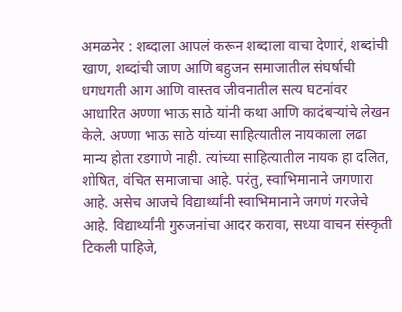अमळनेर : शब्दाला आपलं करून शब्दाला वाचा देणारं, शब्दांची खाण, शब्दांची जाण आणि बहुजन समाजातील संघर्षाची धगधगती आग आणि वास्तव जीवनातील सत्य घटनांवर आधारित अण्णा भाऊ साठे यांनी कथा आणि कादंबऱ्यांचे लेखन केले. अण्णा भाऊ साठे यांच्या साहित्यातील नायकाला लढा मान्य होता रडगाणे नाही. त्यांच्या साहित्यातील नायक हा दलित, शोषित, वंचित समाजाचा आहे. परंतु, स्वाभिमानाने जगणारा आहे. असेच आजचे विद्यार्थ्यांनी स्वाभिमानाने जगणं गरजेचे आहे. विद्यार्थ्यांनी गुरुजनांचा आदर करावा, सध्या वाचन संस्कृती टिकली पाहिजे,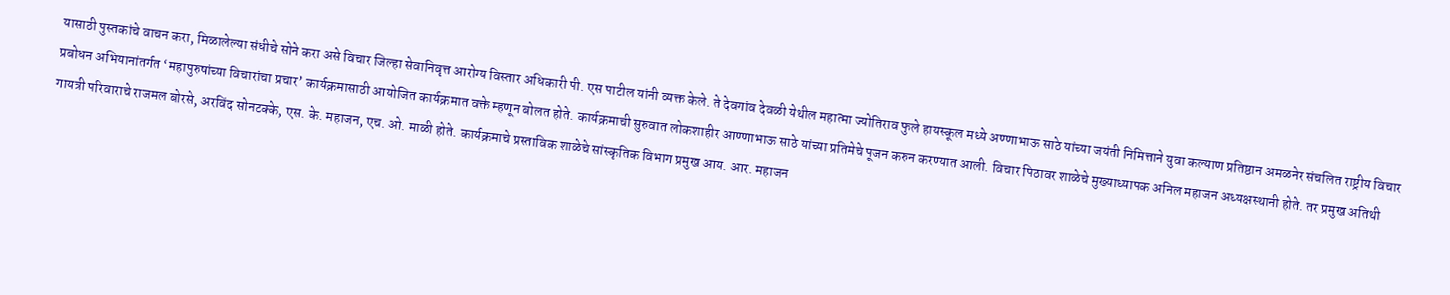यासाठी पुस्तकांचे वाचन करा, मिळालेल्या संधीचे सोने करा असे विचार जिल्हा सेवानिवृत्त आरोग्य विस्तार अधिकारी पी. एस पाटील यांनी व्यक्त केले. ते देवगांव देवळी येथील महात्मा ज्योतिराव फुले हायस्कूल मध्ये अण्णाभाऊ साठे यांच्या जयंती निमित्ताने युवा कल्याण प्रतिष्ठान अमळनेर संचलित राष्ट्रीय विचार प्रबोधन अभियानांतर्गत ‘महापुरुषांच्या विचारांचा प्रचार’ कार्यक्रमासाठी आयोजित कार्यक्रमात वक्ते म्हणून बोलत होते. कार्यक्रमाची सुरुवात लोकशाहीर आण्णाभाऊ साठे यांच्या प्रतिमेचे पूजन करुन करण्यात आली. विचार पिठावर शाळेचे मुख्याध्यापक अनिल महाजन अध्यक्षस्थानी होते. तर प्रमुख अतिथी गायत्री परिवाराचे राजमल बोरसे, अरविंद सोनटक्के, एस. के. महाजन, एच. ओ. माळी होते. कार्यक्रमाचे प्रस्ताविक शाळेचे सांस्कृतिक विभाग प्रमुख आय. आर. महाजन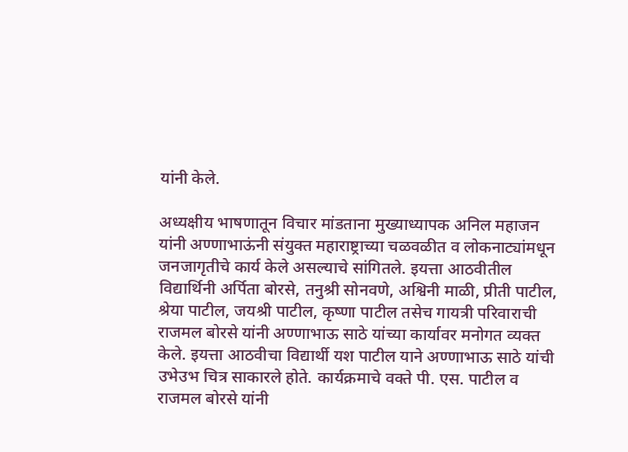यांनी केले.

अध्यक्षीय भाषणातून विचार मांडताना मुख्याध्यापक अनिल महाजन यांनी अण्णाभाऊंनी संयुक्त महाराष्ट्राच्या चळवळीत व लोकनाट्यांमधून जनजागृतीचे कार्य केले असल्याचे सांगितले. इयत्ता आठवीतील विद्यार्थिनी अर्पिता बोरसे, तनुश्री सोनवणे, अश्विनी माळी, प्रीती पाटील, श्रेया पाटील, जयश्री पाटील, कृष्णा पाटील तसेच गायत्री परिवाराची राजमल बोरसे यांनी अण्णाभाऊ साठे यांच्या कार्यावर मनोगत व्यक्त केले. इयत्ता आठवीचा विद्यार्थी यश पाटील याने अण्णाभाऊ साठे यांची उभेउभ चित्र साकारले होते. कार्यक्रमाचे वक्ते पी. एस. पाटील व राजमल बोरसे यांनी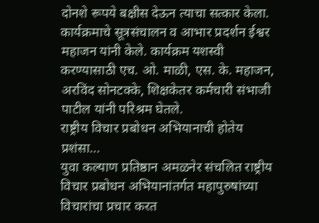दोनशे रूपये बक्षीस देऊन त्याचा सत्कार केला. कार्यक्रमाचे सूत्रसंचालन व आभार प्रदर्शन ईश्वर महाजन यांनी केले. कार्यक्रम यशस्वी करण्यासाठी एच. ओ. माळी, एस. के. महाजन, अरविंद सोनटक्के, शिक्षकेतर कर्मचारी संभाजी पाटील यांनी परिश्रम घेतले.
राष्ट्रीय विचार प्रबोधन अभियानाची होतेय प्रशंसा…
युवा कल्याण प्रतिष्ठान अमळनेर संचलित राष्ट्रीय विचार प्रबोधन अभियानांतर्गत महापुरुषांच्या विचारांचा प्रचार करत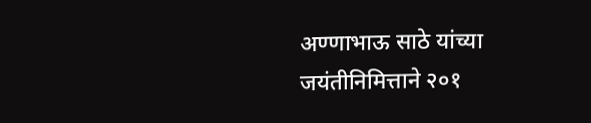अण्णाभाऊ साठे यांच्या जयंतीनिमित्ताने २०१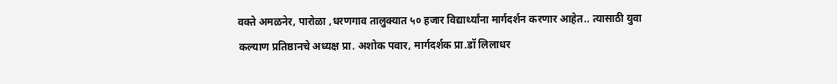वक्ते अमळनेर, पारोळा ,धरणगाव तालुक्यात ५० हजार विद्यार्थ्यांना मार्गदर्शन करणार आहेत.. त्यासाठी युवा कल्याण प्रतिष्ठानचे अध्यक्ष प्रा. अशोक पवार, मार्गदर्शक प्रा.डॉ लिलाधर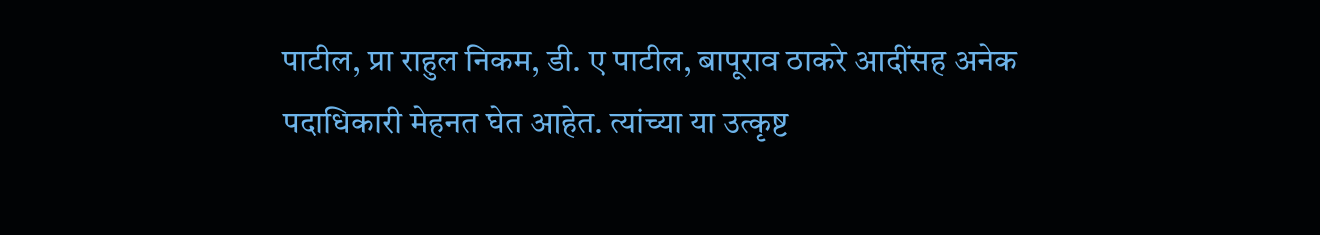पाटील, प्रा राहुल निकम, डी. ए पाटील, बापूराव ठाकरे आदींसह अनेक पदाधिकारी मेहनत घेत आहेत. त्यांच्या या उत्कृष्ट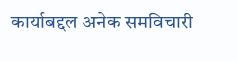कार्याबद्दल अनेक समविचारी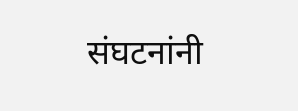संघटनांनी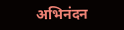अभिनंदन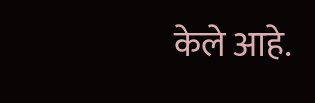केले आहे.